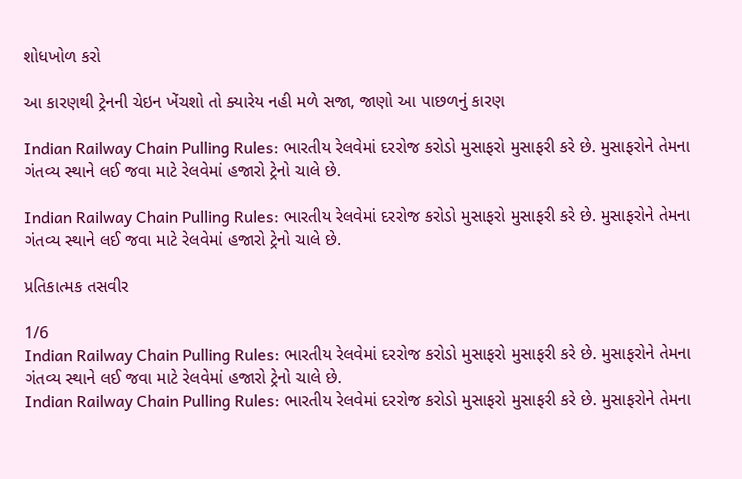શોધખોળ કરો

આ કારણથી ટ્રેનની ચેઇન ખેંચશો તો ક્યારેય નહી મળે સજા, જાણો આ પાછળનું કારણ

Indian Railway Chain Pulling Rules: ભારતીય રેલવેમાં દરરોજ કરોડો મુસાફરો મુસાફરી કરે છે. મુસાફરોને તેમના ગંતવ્ય સ્થાને લઈ જવા માટે રેલવેમાં હજારો ટ્રેનો ચાલે છે.

Indian Railway Chain Pulling Rules: ભારતીય રેલવેમાં દરરોજ કરોડો મુસાફરો મુસાફરી કરે છે. મુસાફરોને તેમના ગંતવ્ય સ્થાને લઈ જવા માટે રેલવેમાં હજારો ટ્રેનો ચાલે છે.

પ્રતિકાત્મક તસવીર

1/6
Indian Railway Chain Pulling Rules: ભારતીય રેલવેમાં દરરોજ કરોડો મુસાફરો મુસાફરી કરે છે. મુસાફરોને તેમના ગંતવ્ય સ્થાને લઈ જવા માટે રેલવેમાં હજારો ટ્રેનો ચાલે છે.
Indian Railway Chain Pulling Rules: ભારતીય રેલવેમાં દરરોજ કરોડો મુસાફરો મુસાફરી કરે છે. મુસાફરોને તેમના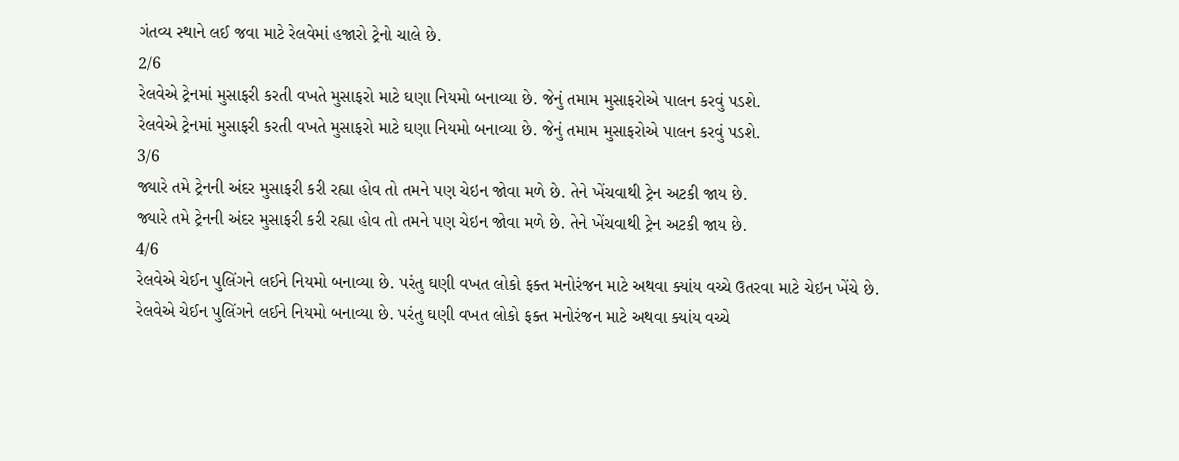ગંતવ્ય સ્થાને લઈ જવા માટે રેલવેમાં હજારો ટ્રેનો ચાલે છે.
2/6
રેલવેએ ટ્રેનમાં મુસાફરી કરતી વખતે મુસાફરો માટે ઘણા નિયમો બનાવ્યા છે. જેનું તમામ મુસાફરોએ પાલન કરવું પડશે.
રેલવેએ ટ્રેનમાં મુસાફરી કરતી વખતે મુસાફરો માટે ઘણા નિયમો બનાવ્યા છે. જેનું તમામ મુસાફરોએ પાલન કરવું પડશે.
3/6
જ્યારે તમે ટ્રેનની અંદર મુસાફરી કરી રહ્યા હોવ તો તમને પણ ચેઇન જોવા મળે છે. તેને ખેંચવાથી ટ્રેન અટકી જાય છે.
જ્યારે તમે ટ્રેનની અંદર મુસાફરી કરી રહ્યા હોવ તો તમને પણ ચેઇન જોવા મળે છે. તેને ખેંચવાથી ટ્રેન અટકી જાય છે.
4/6
રેલવેએ ચેઈન પુલિંગને લઈને નિયમો બનાવ્યા છે. પરંતુ ઘણી વખત લોકો ફક્ત મનોરંજન માટે અથવા ક્યાંય વચ્ચે ઉતરવા માટે ચેઇન ખેંચે છે.
રેલવેએ ચેઈન પુલિંગને લઈને નિયમો બનાવ્યા છે. પરંતુ ઘણી વખત લોકો ફક્ત મનોરંજન માટે અથવા ક્યાંય વચ્ચે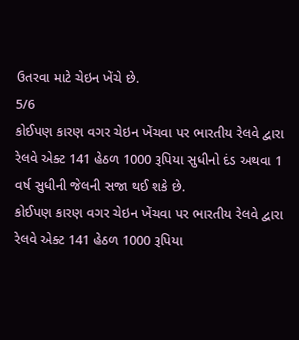ઉતરવા માટે ચેઇન ખેંચે છે.
5/6
કોઈપણ કારણ વગર ચેઇન ખેંચવા પર ભારતીય રેલવે દ્વારા રેલવે એક્ટ 141 હેઠળ 1000 રૂપિયા સુધીનો દંડ અથવા 1 વર્ષ સુધીની જેલની સજા થઈ શકે છે.
કોઈપણ કારણ વગર ચેઇન ખેંચવા પર ભારતીય રેલવે દ્વારા રેલવે એક્ટ 141 હેઠળ 1000 રૂપિયા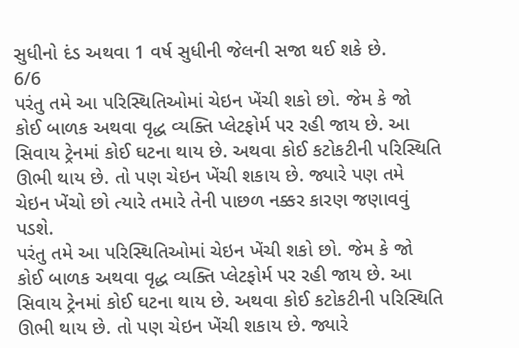સુધીનો દંડ અથવા 1 વર્ષ સુધીની જેલની સજા થઈ શકે છે.
6/6
પરંતુ તમે આ પરિસ્થિતિઓમાં ચેઇન ખેંચી શકો છો. જેમ કે જો કોઈ બાળક અથવા વૃદ્ધ વ્યક્તિ પ્લેટફોર્મ પર રહી જાય છે. આ સિવાય ટ્રેનમાં કોઈ ઘટના થાય છે. અથવા કોઈ કટોકટીની પરિસ્થિતિ ઊભી થાય છે. તો પણ ચેઇન ખેંચી શકાય છે. જ્યારે પણ તમે ચેઇન ખેંચો છો ત્યારે તમારે તેની પાછળ નક્કર કારણ જણાવવું પડશે.
પરંતુ તમે આ પરિસ્થિતિઓમાં ચેઇન ખેંચી શકો છો. જેમ કે જો કોઈ બાળક અથવા વૃદ્ધ વ્યક્તિ પ્લેટફોર્મ પર રહી જાય છે. આ સિવાય ટ્રેનમાં કોઈ ઘટના થાય છે. અથવા કોઈ કટોકટીની પરિસ્થિતિ ઊભી થાય છે. તો પણ ચેઇન ખેંચી શકાય છે. જ્યારે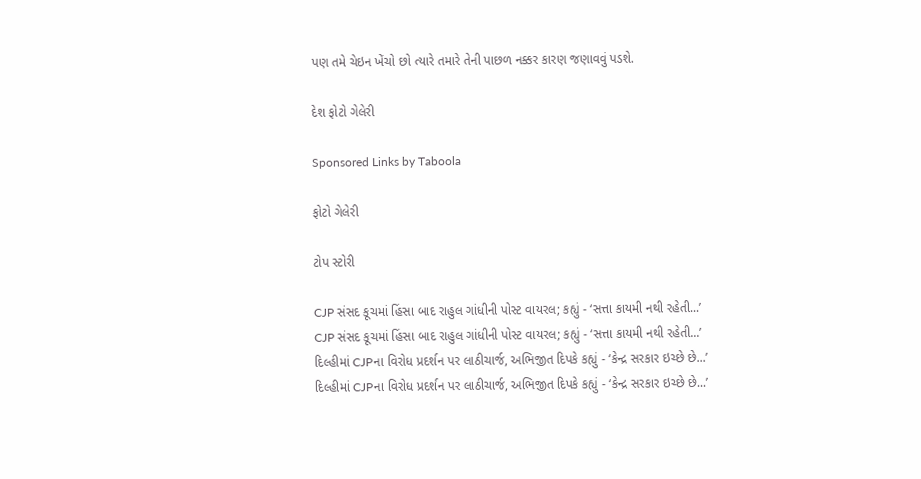પણ તમે ચેઇન ખેંચો છો ત્યારે તમારે તેની પાછળ નક્કર કારણ જણાવવું પડશે.

દેશ ફોટો ગેલેરી

Sponsored Links by Taboola

ફોટો ગેલેરી

ટોપ સ્ટોરી

CJP સંસદ કૂચમાં હિંસા બાદ રાહુલ ગાંધીની પોસ્ટ વાયરલ; કહ્યું - ‘સત્તા કાયમી નથી રહેતી...’
CJP સંસદ કૂચમાં હિંસા બાદ રાહુલ ગાંધીની પોસ્ટ વાયરલ; કહ્યું - ‘સત્તા કાયમી નથી રહેતી...’
દિલ્હીમાં CJPના વિરોધ પ્રદર્શન પર લાઠીચાર્જ, અભિજીત દિપકે કહ્યું - ‘કેન્દ્ર સરકાર ઇચ્છે છે...’
દિલ્હીમાં CJPના વિરોધ પ્રદર્શન પર લાઠીચાર્જ, અભિજીત દિપકે કહ્યું - ‘કેન્દ્ર સરકાર ઇચ્છે છે...’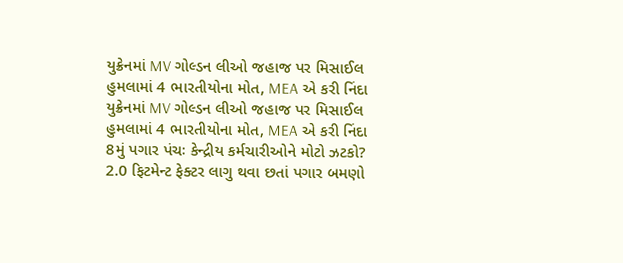યુક્રેનમાં MV ગોલ્ડન લીઓ જહાજ પર મિસાઈલ હુમલામાં 4 ભારતીયોના મોત, MEA એ કરી નિંદા
યુક્રેનમાં MV ગોલ્ડન લીઓ જહાજ પર મિસાઈલ હુમલામાં 4 ભારતીયોના મોત, MEA એ કરી નિંદા
8મું પગાર પંચઃ કેન્દ્રીય કર્મચારીઓને મોટો ઝટકો? 2.0 ફિટમેન્ટ ફેક્ટર લાગુ થવા છતાં પગાર બમણો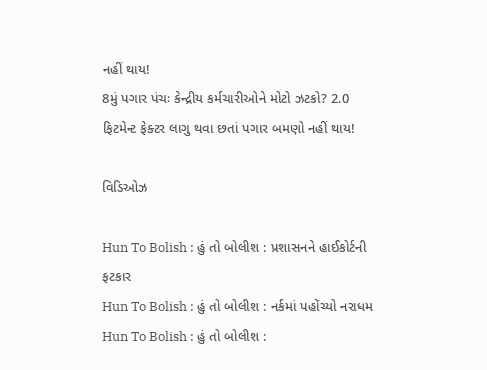નહીં થાય!
8મું પગાર પંચઃ કેન્દ્રીય કર્મચારીઓને મોટો ઝટકો? 2.0 ફિટમેન્ટ ફેક્ટર લાગુ થવા છતાં પગાર બમણો નહીં થાય!

વિડિઓઝ

Hun To Bolish : હું તો બોલીશ : પ્રશાસનને હાઈકોર્ટની ફટકાર
Hun To Bolish : હું તો બોલીશ : નર્કમાં પહોંચ્યો નરાધમ
Hun To Bolish : હું તો બોલીશ :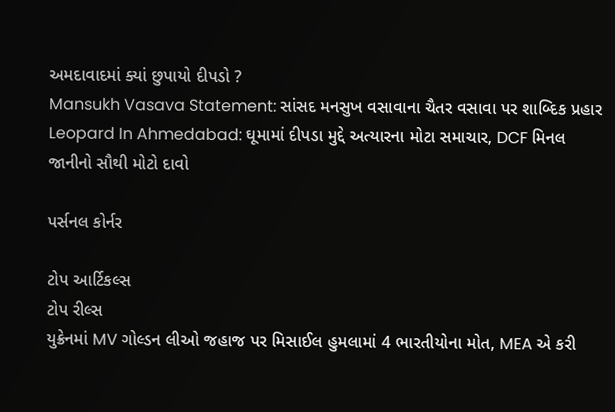અમદાવાદમાં ક્યાં છુપાયો દીપડો ?
Mansukh Vasava Statement: સાંસદ મનસુખ વસાવાના ચૈતર વસાવા પર શાબ્દિક પ્રહાર
Leopard In Ahmedabad: ઘૂમામાં દીપડા મુદ્દે અત્યારના મોટા સમાચાર, DCF મિનલ જાનીનો સૌથી મોટો દાવો

પર્સનલ કોર્નર

ટોપ આર્ટિકલ્સ
ટોપ રીલ્સ
યુક્રેનમાં MV ગોલ્ડન લીઓ જહાજ પર મિસાઈલ હુમલામાં 4 ભારતીયોના મોત, MEA એ કરી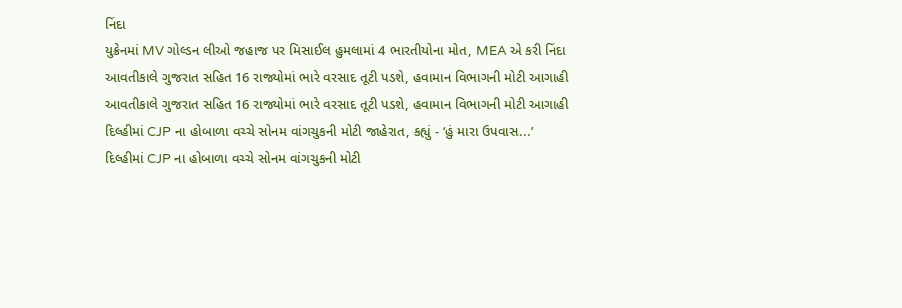નિંદા
યુક્રેનમાં MV ગોલ્ડન લીઓ જહાજ પર મિસાઈલ હુમલામાં 4 ભારતીયોના મોત, MEA એ કરી નિંદા
આવતીકાલે ગુજરાત સહિત 16 રાજ્યોમાં ભારે વરસાદ તૂટી પડશે, હવામાન વિભાગની મોટી આગાહી
આવતીકાલે ગુજરાત સહિત 16 રાજ્યોમાં ભારે વરસાદ તૂટી પડશે, હવામાન વિભાગની મોટી આગાહી
દિલ્હીમાં CJP ના હોબાળા વચ્ચે સોનમ વાંગચુકની મોટી જાહેરાત, કહ્યું - ‘હું મારા ઉપવાસ...’
દિલ્હીમાં CJP ના હોબાળા વચ્ચે સોનમ વાંગચુકની મોટી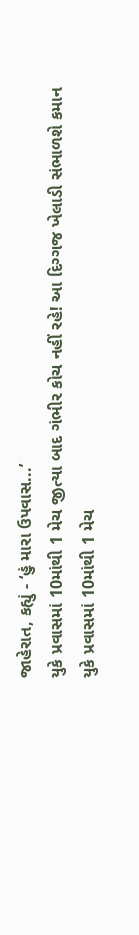જાહેરાત, કહ્યું - ‘હું મારા ઉપવાસ...’
યુકે પ્રવાસમાં 10માંથી 1 મેચ જીત્યા બાદ ગંભીર કોચ નહીં રહે! આ દિગ્ગજ ખેલાડી સંભાળશે કમાન
યુકે પ્રવાસમાં 10માંથી 1 મેચ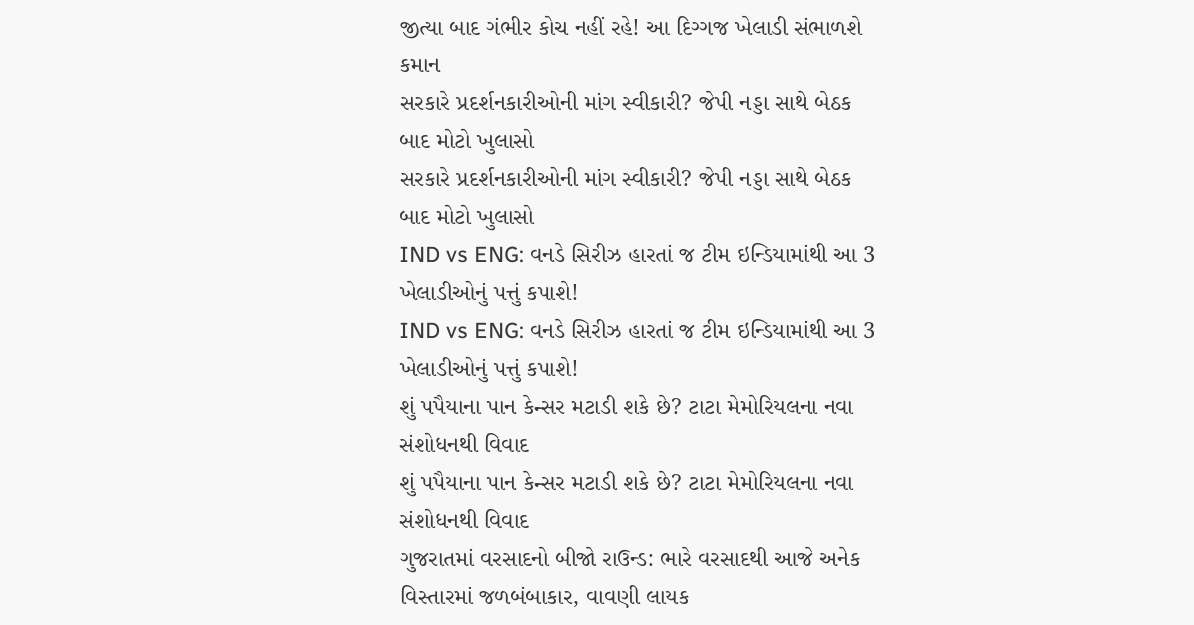જીત્યા બાદ ગંભીર કોચ નહીં રહે! આ દિગ્ગજ ખેલાડી સંભાળશે કમાન
સરકારે પ્રદર્શનકારીઓની માંગ સ્વીકારી? જેપી નડ્ડા સાથે બેઠક બાદ મોટો ખુલાસો
સરકારે પ્રદર્શનકારીઓની માંગ સ્વીકારી? જેપી નડ્ડા સાથે બેઠક બાદ મોટો ખુલાસો
IND vs ENG: વનડે સિરીઝ હારતાં જ ટીમ ઇન્ડિયામાંથી આ 3 ખેલાડીઓનું પત્તું કપાશે!
IND vs ENG: વનડે સિરીઝ હારતાં જ ટીમ ઇન્ડિયામાંથી આ 3 ખેલાડીઓનું પત્તું કપાશે!
શું પપૈયાના પાન કેન્સર મટાડી શકે છે? ટાટા મેમોરિયલના નવા સંશોધનથી વિવાદ
શું પપૈયાના પાન કેન્સર મટાડી શકે છે? ટાટા મેમોરિયલના નવા સંશોધનથી વિવાદ
ગુજરાતમાં વરસાદનો બીજો રાઉન્ડ: ભારે વરસાદથી આજે અનેક વિસ્તારમાં જળબંબાકાર, વાવણી લાયક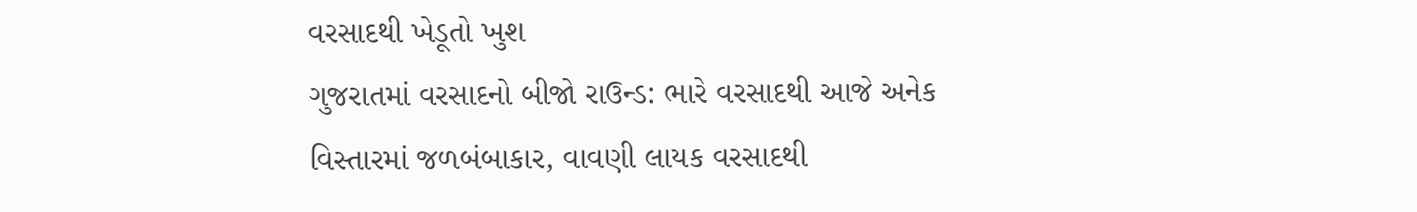વરસાદથી ખેડૂતો ખુશ
ગુજરાતમાં વરસાદનો બીજો રાઉન્ડ: ભારે વરસાદથી આજે અનેક વિસ્તારમાં જળબંબાકાર, વાવણી લાયક વરસાદથી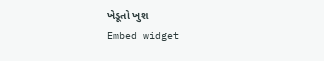ખેડૂતો ખુશ
Embed widget